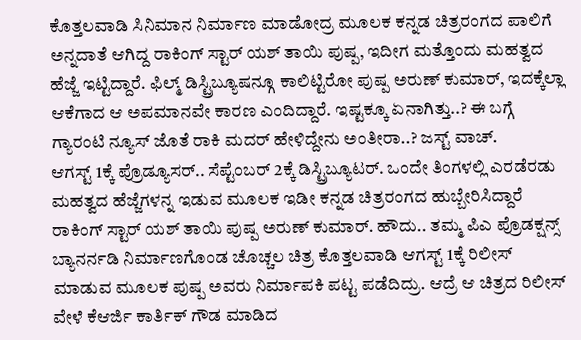ಕೊತ್ತಲವಾಡಿ ಸಿನಿಮಾನ ನಿರ್ಮಾಣ ಮಾಡೋದ್ರ ಮೂಲಕ ಕನ್ನಡ ಚಿತ್ರರಂಗದ ಪಾಲಿಗೆ ಅನ್ನದಾತೆ ಆಗಿದ್ದ ರಾಕಿಂಗ್ ಸ್ಟಾರ್ ಯಶ್ ತಾಯಿ ಪುಷ್ಪ, ಇದೀಗ ಮತ್ತೊಂದು ಮಹತ್ವದ ಹೆಜ್ಜೆ ಇಟ್ಟಿದ್ದಾರೆ. ಫಿಲ್ಮ್ ಡಿಸ್ಟ್ರಿಬ್ಯೂಷನ್ಗೂ ಕಾಲಿಟ್ಟಿರೋ ಪುಷ್ಪ ಅರುಣ್ ಕುಮಾರ್, ಇದಕ್ಕೆಲ್ಲಾ ಆಕೆಗಾದ ಆ ಅಪಮಾನವೇ ಕಾರಣ ಎಂದಿದ್ದಾರೆ. ಇಷ್ಟಕ್ಕೂ ಏನಾಗಿತ್ತು..? ಈ ಬಗ್ಗೆ ಗ್ಯಾರಂಟಿ ನ್ಯೂಸ್ ಜೊತೆ ರಾಕಿ ಮದರ್ ಹೇಳಿದ್ದೇನು ಅಂತೀರಾ..? ಜಸ್ಟ್ ವಾಚ್.
ಆಗಸ್ಟ್ 1ಕ್ಕೆ ಪ್ರೊಡ್ಯೂಸರ್.. ಸೆಪ್ಟೆಂಬರ್ 2ಕ್ಕೆ ಡಿಸ್ಟ್ರಿಬ್ಯೂಟರ್. ಒಂದೇ ತಿಂಗಳಲ್ಲಿ ಎರಡೆರಡು ಮಹತ್ವದ ಹೆಜ್ಜೆಗಳನ್ನ ಇಡುವ ಮೂಲಕ ಇಡೀ ಕನ್ನಡ ಚಿತ್ರರಂಗದ ಹುಬ್ಬೇರಿಸಿದ್ದಾರೆ ರಾಕಿಂಗ್ ಸ್ಟಾರ್ ಯಶ್ ತಾಯಿ ಪುಷ್ಪ ಅರುಣ್ ಕುಮಾರ್. ಹೌದು.. ತಮ್ಮ ಪಿಎ ಪ್ರೊಡಕ್ಷನ್ಸ್ ಬ್ಯಾನರ್ನಡಿ ನಿರ್ಮಾಣಗೊಂಡ ಚೊಚ್ಚಲ ಚಿತ್ರ ಕೊತ್ತಲವಾಡಿ ಆಗಸ್ಟ್ 1ಕ್ಕೆ ರಿಲೀಸ್ ಮಾಡುವ ಮೂಲಕ ಪುಷ್ಪ ಅವರು ನಿರ್ಮಾಪಕಿ ಪಟ್ಟ ಪಡೆದಿದ್ರು. ಆದ್ರೆ ಆ ಚಿತ್ರದ ರಿಲೀಸ್ ವೇಳೆ ಕೆಆರ್ಜಿ ಕಾರ್ತಿಕ್ ಗೌಡ ಮಾಡಿದ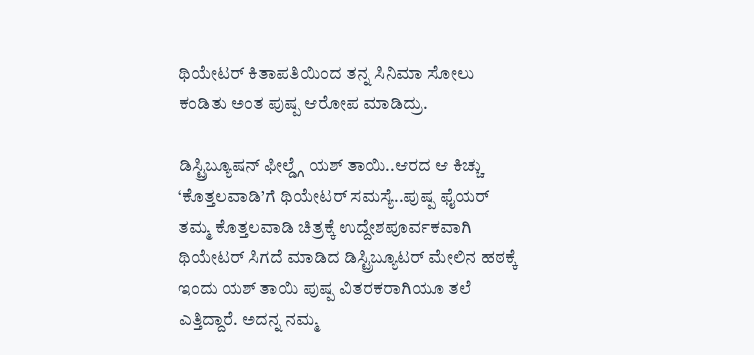ಥಿಯೇಟರ್ ಕಿತಾಪತಿಯಿಂದ ತನ್ನ ಸಿನಿಮಾ ಸೋಲು ಕಂಡಿತು ಅಂತ ಪುಷ್ಪ ಆರೋಪ ಮಾಡಿದ್ರು.

ಡಿಸ್ಟ್ರಿಬ್ಯೂಷನ್ ಫೀಲ್ಡ್ಗೆ ಯಶ್ ತಾಯಿ..ಆರದ ಆ ಕಿಚ್ಚು
‘ಕೊತ್ತಲವಾಡಿ’ಗೆ ಥಿಯೇಟರ್ ಸಮಸ್ಯೆ..ಪುಷ್ಪ ಫೈಯರ್
ತಮ್ಮ ಕೊತ್ತಲವಾಡಿ ಚಿತ್ರಕ್ಕೆ ಉದ್ದೇಶಪೂರ್ವಕವಾಗಿ ಥಿಯೇಟರ್ ಸಿಗದೆ ಮಾಡಿದ ಡಿಸ್ಟ್ರಿಬ್ಯೂಟರ್ ಮೇಲಿನ ಹಠಕ್ಕೆ ಇಂದು ಯಶ್ ತಾಯಿ ಪುಷ್ಪ ವಿತರಕರಾಗಿಯೂ ತಲೆ ಎತ್ತಿದ್ದಾರೆ. ಅದನ್ನ ನಮ್ಮ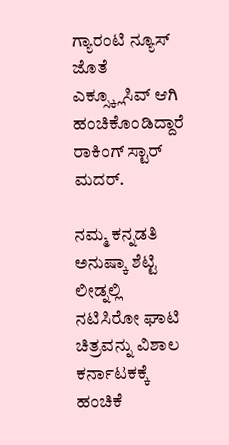ಗ್ಯಾರಂಟಿ ನ್ಯೂಸ್ ಜೊತೆ ಎಕ್ಸ್ಕ್ಲೂಸಿವ್ ಆಗಿ ಹಂಚಿಕೊಂಡಿದ್ದಾರೆ ರಾಕಿಂಗ್ ಸ್ಟಾರ್ ಮದರ್.

ನಮ್ಮ ಕನ್ನಡತಿ ಅನುಷ್ಕಾ ಶೆಟ್ಟಿ ಲೀಡ್ನಲ್ಲಿ ನಟಿಸಿರೋ ಘಾಟಿ ಚಿತ್ರವನ್ನು ವಿಶಾಲ ಕರ್ನಾಟಕಕ್ಕೆ ಹಂಚಿಕೆ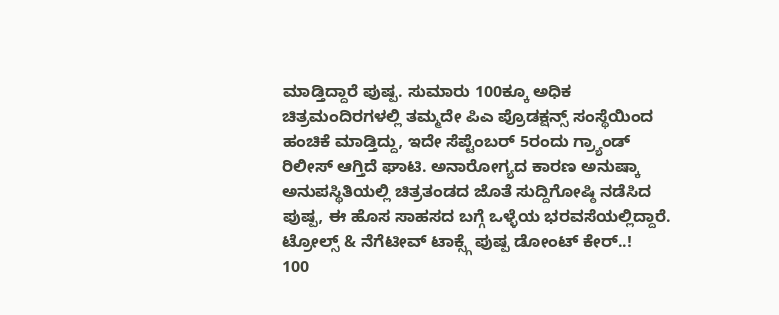ಮಾಡ್ತಿದ್ದಾರೆ ಪುಷ್ಪ. ಸುಮಾರು 100ಕ್ಕೂ ಅಧಿಕ ಚಿತ್ರಮಂದಿರಗಳಲ್ಲಿ ತಮ್ಮದೇ ಪಿಎ ಪ್ರೊಡಕ್ಷನ್ಸ್ ಸಂಸ್ಥೆಯಿಂದ ಹಂಚಿಕೆ ಮಾಡ್ತಿದ್ದು, ಇದೇ ಸೆಪ್ಟೆಂಬರ್ 5ರಂದು ಗ್ರ್ಯಾಂಡ್ ರಿಲೀಸ್ ಆಗ್ತಿದೆ ಘಾಟಿ. ಅನಾರೋಗ್ಯದ ಕಾರಣ ಅನುಷ್ಕಾ ಅನುಪಸ್ಥಿತಿಯಲ್ಲಿ ಚಿತ್ರತಂಡದ ಜೊತೆ ಸುದ್ದಿಗೋಷ್ಠಿ ನಡೆಸಿದ ಪುಷ್ಪ, ಈ ಹೊಸ ಸಾಹಸದ ಬಗ್ಗೆ ಒಳ್ಳೆಯ ಭರವಸೆಯಲ್ಲಿದ್ದಾರೆ.
ಟ್ರೋಲ್ಸ್ & ನೆಗೆಟೀವ್ ಟಾಕ್ಸ್ಗೆ ಪುಷ್ಪ ಡೋಂಟ್ ಕೇರ್..!
100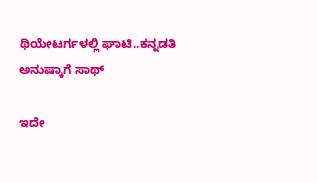ಥಿಯೇಟರ್ಗಳಲ್ಲಿ ಘಾಟಿ..ಕನ್ನಡತಿ ಅನುಷ್ಕಾಗೆ ಸಾಥ್

ಇದೇ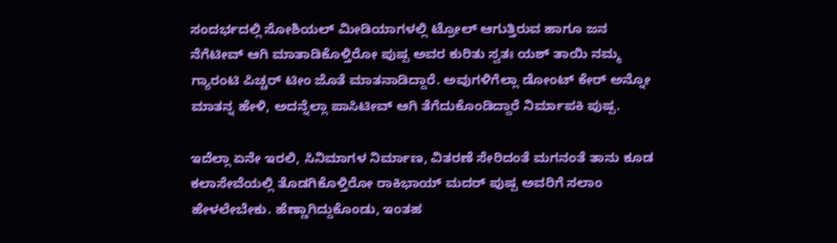ಸಂದರ್ಭದಲ್ಲಿ ಸೋಶಿಯಲ್ ಮೀಡಿಯಾಗಳಲ್ಲಿ ಟ್ರೋಲ್ ಆಗುತ್ತಿರುವ ಹಾಗೂ ಜನ ನೆಗೆಟೀವ್ ಆಗಿ ಮಾತಾಡಿಕೊಳ್ತಿರೋ ಪುಷ್ಪ ಅವರ ಕುರಿತು ಸ್ವತಃ ಯಶ್ ತಾಯಿ ನಮ್ಮ ಗ್ಯಾರಂಟಿ ಪಿಚ್ಚರ್ ಟೀಂ ಜೊತೆ ಮಾತನಾಡಿದ್ದಾರೆ. ಅವುಗಳಿಗೆಲ್ಲಾ ಡೋಂಟ್ ಕೇರ್ ಅನ್ನೋ ಮಾತನ್ನ ಹೇಳಿ, ಅದನ್ನೆಲ್ಲಾ ಪಾಸಿಟೀವ್ ಆಗಿ ತೆಗೆದುಕೊಂಡಿದ್ದಾರೆ ನಿರ್ಮಾಪಕಿ ಪುಷ್ಪ.

ಇದೆಲ್ಲಾ ಏನೇ ಇರಲಿ, ಸಿನಿಮಾಗಳ ನಿರ್ಮಾಣ, ವಿತರಣೆ ಸೇರಿದಂತೆ ಮಗನಂತೆ ತಾನು ಕೂಡ ಕಲಾಸೇವೆಯಲ್ಲಿ ತೊಡಗಿಕೊಳ್ತಿರೋ ರಾಕಿಭಾಯ್ ಮದರ್ ಪುಷ್ಪ ಅವರಿಗೆ ಸಲಾಂ ಹೇಳಲೇಬೇಕು. ಹೆಣ್ಣಾಗಿದ್ದುಕೊಂಡು, ಇಂತಹ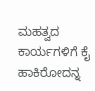ಮಹತ್ವದ ಕಾರ್ಯಗಳಿಗೆ ಕೈ ಹಾಕಿರೋದನ್ನ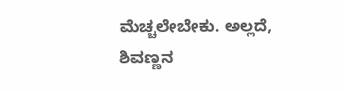ಮೆಚ್ಚಲೇಬೇಕು. ಅಲ್ಲದೆ, ಶಿವಣ್ಣನ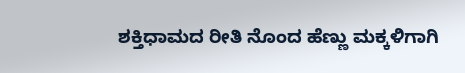ಶಕ್ತಿಧಾಮದ ರೀತಿ ನೊಂದ ಹೆಣ್ಣು ಮಕ್ಕಳಿಗಾಗಿ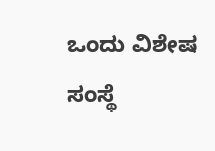ಒಂದು ವಿಶೇಷ ಸಂಸ್ಥೆ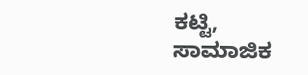ಕಟ್ಟಿ, ಸಾಮಾಜಿಕ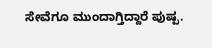ಸೇವೆಗೂ ಮುಂದಾಗ್ತಿದ್ದಾರೆ ಪುಷ್ಪ.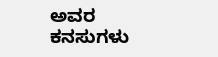ಅವರ ಕನಸುಗಳು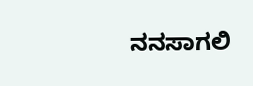ನನಸಾಗಲಿ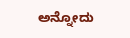ಅನ್ನೋದು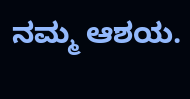ನಮ್ಮ ಆಶಯ.